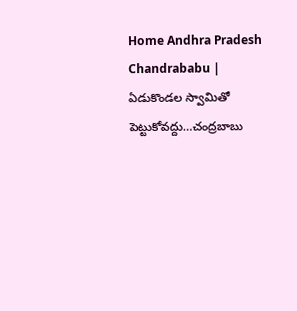Home Andhra Pradesh Chandrababu | ఏడుకొండల స్వామితో పెట్టుకోవద్దు…చంద్రబాబు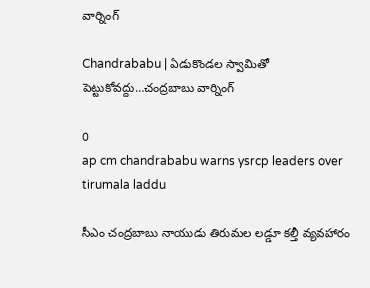వార్నింగ్

Chandrababu | ఏడుకొండల స్వామితో పెట్టుకోవద్దు…చంద్రబాబు వార్నింగ్

0
ap cm chandrababu warns ysrcp leaders over tirumala laddu

సీఎం చంద్రబాబు నాయుడు తిరుమల లడ్డూ కల్తీ వ్యవహారం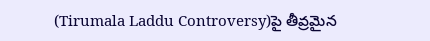(Tirumala Laddu Controversy)పై తీవ్రమైన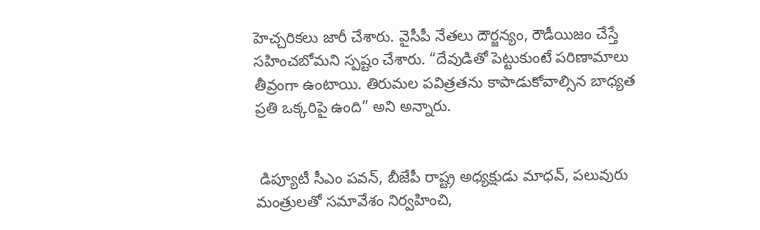హెచ్చరికలు జారీ చేశారు. వైసీపీ నేతలు దౌర్జన్యం, రౌడీయిజం చేస్తే సహించబోమని స్పష్టం చేశారు. “దేవుడితో పెట్టుకుంటే పరిణామాలు తీవ్రంగా ఉంటాయి. తిరుమల పవిత్రతను కాపాడుకోవాల్సిన బాధ్యత ప్రతి ఒక్కరిపై ఉంది” అని అన్నారు.


 డిప్యూటీ సీఎం పవన్, బీజేపీ రాష్ట్ర అధ్యక్షుడు మాధవ్, పలువురు మంత్రులతో సమావేశం నిర్వహించి,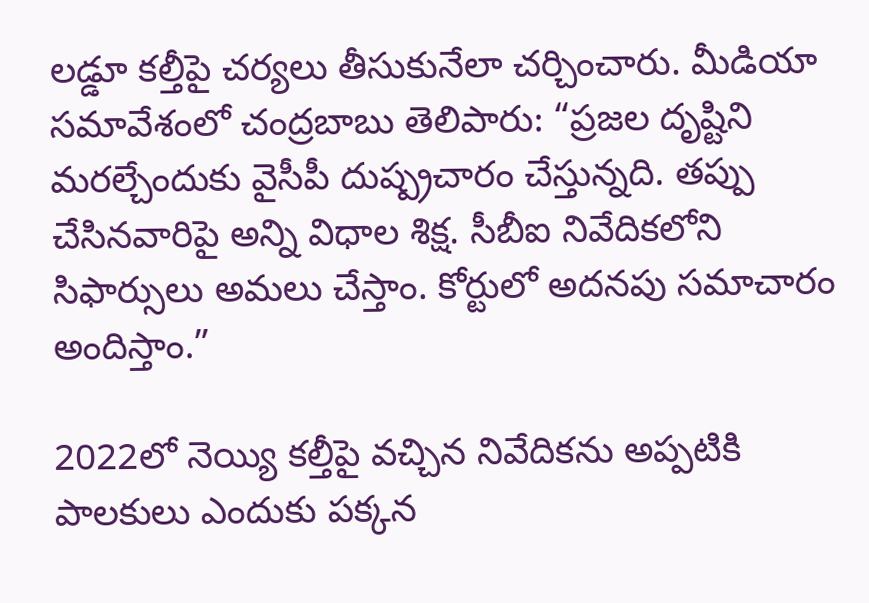లడ్డూ కల్తీపై చర్యలు తీసుకునేలా చర్చించారు. మీడియా సమావేశంలో చంద్రబాబు తెలిపారు: “ప్రజల దృష్టిని మరల్చేందుకు వైసీపీ దుష్ప్రచారం చేస్తున్నది. తప్పు చేసినవారిపై అన్ని విధాల శిక్ష. సీబీఐ నివేదికలోని సిఫార్సులు అమలు చేస్తాం. కోర్టులో అదనపు సమాచారం అందిస్తాం.”

2022లో నెయ్యి కల్తీపై వచ్చిన నివేదికను అప్పటికి పాలకులు ఎందుకు పక్కన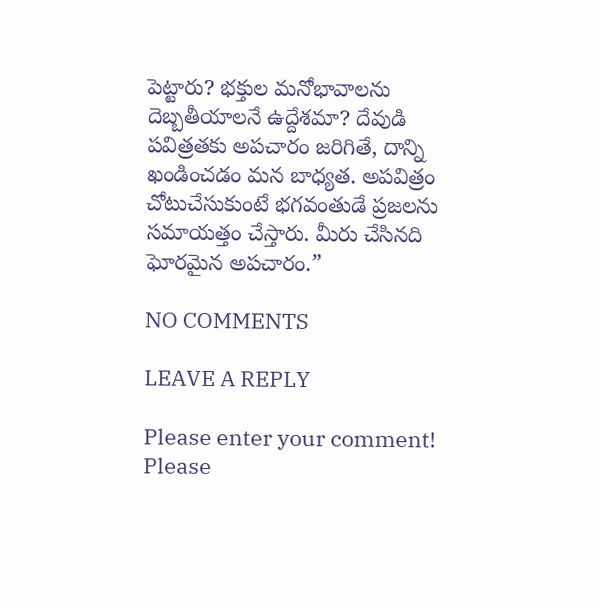పెట్టారు? భక్తుల మనోభావాలను దెబ్బతీయాలనే ఉద్దేశమా? దేవుడి పవిత్రతకు అపచారం జరిగితే, దాన్ని ఖండించడం మన బాధ్యత. అపవిత్రం చోటుచేసుకుంటే భగవంతుడే ప్రజలను సమాయత్తం చేస్తారు. మీరు చేసినది ఘోరమైన అపచారం.”

NO COMMENTS

LEAVE A REPLY

Please enter your comment!
Please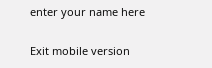enter your name here

Exit mobile version